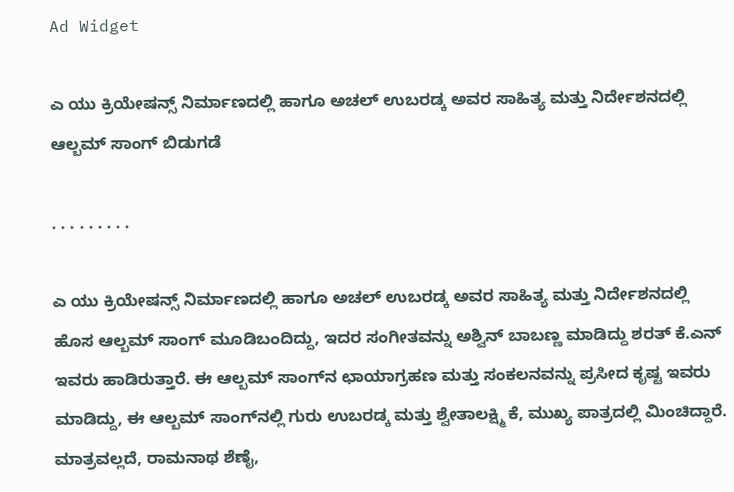Ad Widget

ಎ ಯು ಕ್ರಿಯೇಷನ್ಸ್ ನಿರ್ಮಾಣದಲ್ಲಿ ಹಾಗೂ ಅಚಲ್ ಉಬರಡ್ಕ ಅವರ ಸಾಹಿತ್ಯ ಮತ್ತು ನಿರ್ದೇಶನದಲ್ಲಿ ಆಲ್ಬಮ್ ಸಾಂಗ್ ಬಿಡುಗಡೆ

. . . . . . . . .

ಎ ಯು ಕ್ರಿಯೇಷನ್ಸ್ ನಿರ್ಮಾಣದಲ್ಲಿ ಹಾಗೂ ಅಚಲ್ ಉಬರಡ್ಕ ಅವರ ಸಾಹಿತ್ಯ ಮತ್ತು ನಿರ್ದೇಶನದಲ್ಲಿ ಹೊಸ ಆಲ್ಬಮ್ ಸಾಂಗ್ ಮೂಡಿಬಂದಿದ್ದು, ಇದರ ಸಂಗೀತವನ್ನು ಅಶ್ವಿನ್ ಬಾಬಣ್ಣ ಮಾಡಿದ್ದು ಶರತ್ ಕೆ.ಎನ್ ಇವರು ಹಾಡಿರುತ್ತಾರೆ. ಈ ಆಲ್ಬಮ್ ಸಾಂಗ್‌ನ ಛಾಯಾಗ್ರಹಣ ಮತ್ತು ಸಂಕಲನವನ್ನು ಪ್ರಸೀದ ಕೃಷ್ಟ ಇವರು ಮಾಡಿದ್ದು, ಈ ಆಲ್ಬಮ್ ಸಾಂಗ್‌ನಲ್ಲಿ ಗುರು ಉಬರಡ್ಕ ಮತ್ತು ಶ್ವೇತಾಲಕ್ಷ್ಮಿ ಕೆ, ಮುಖ್ಯ ಪಾತ್ರದಲ್ಲಿ ಮಿಂಚಿದ್ದಾರೆ. ಮಾತ್ರವಲ್ಲದೆ, ರಾಮನಾಥ ಶೆಣೈ,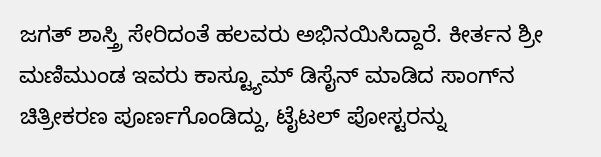ಜಗತ್ ಶಾಸ್ತ್ರಿ ಸೇರಿದಂತೆ ಹಲವರು ಅಭಿನಯಿಸಿದ್ದಾರೆ. ಕೀರ್ತನ ಶ್ರೀ ಮಣಿಮುಂಡ ಇವರು ಕಾಸ್ಟ್ಯೂಮ್ ಡಿಸೈನ್ ಮಾಡಿದ ಸಾಂಗ್‌ನ ಚಿತ್ರೀಕರಣ ಪೂರ್ಣಗೊಂಡಿದ್ದು, ಟೈಟಲ್ ಪೋಸ್ಟರನ್ನು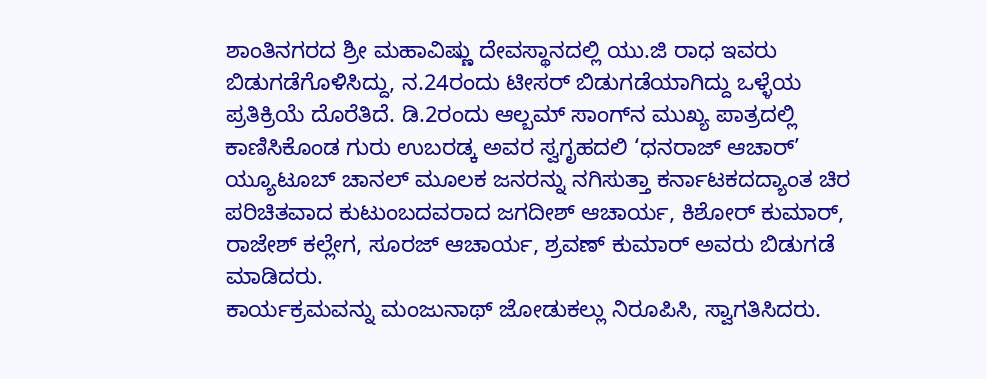ಶಾಂತಿನಗರದ ಶ್ರೀ ಮಹಾವಿಷ್ಣು ದೇವಸ್ಥಾನದಲ್ಲಿ ಯು.ಜಿ ರಾಧ ಇವರು ಬಿಡುಗಡೆಗೊಳಿಸಿದ್ದು, ನ.24ರಂದು ಟೀಸರ್ ಬಿಡುಗಡೆಯಾಗಿದ್ದು ಒಳ್ಳೆಯ ಪ್ರತಿಕ್ರಿಯೆ ದೊರೆತಿದೆ. ಡಿ.2ರಂದು ಆಲ್ಬಮ್ ಸಾಂಗ್‌ನ ಮುಖ್ಯ ಪಾತ್ರದಲ್ಲಿ ಕಾಣಿಸಿಕೊಂಡ ಗುರು ಉಬರಡ್ಕ ಅವರ ಸ್ವಗೃಹದಲಿ ‘ಧನರಾಜ್ ಆಚಾರ್’ ಯ್ಯೂಟೂಬ್ ಚಾನಲ್ ಮೂಲಕ ಜನರನ್ನು ನಗಿಸುತ್ತಾ ಕರ್ನಾಟಕದದ್ಯಾಂತ ಚಿರ ಪರಿಚಿತವಾದ ಕುಟುಂಬದವರಾದ ಜಗದೀಶ್ ಆಚಾರ್ಯ, ಕಿಶೋರ್ ಕುಮಾರ್, ರಾಜೇಶ್ ಕಲ್ಲೇಗ, ಸೂರಜ್ ಆಚಾರ್ಯ, ಶ್ರವಣ್ ಕುಮಾರ್ ಅವರು ಬಿಡುಗಡೆ ಮಾಡಿದರು.
ಕಾರ್ಯಕ್ರಮವನ್ನು ಮಂಜುನಾಥ್ ಜೋಡುಕಲ್ಲು ನಿರೂಪಿಸಿ, ಸ್ವಾಗತಿಸಿದರು.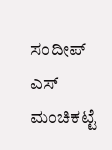ಸಂದೀಪ್ ಎಸ್ ಮಂಚಿಕಟ್ಟೆ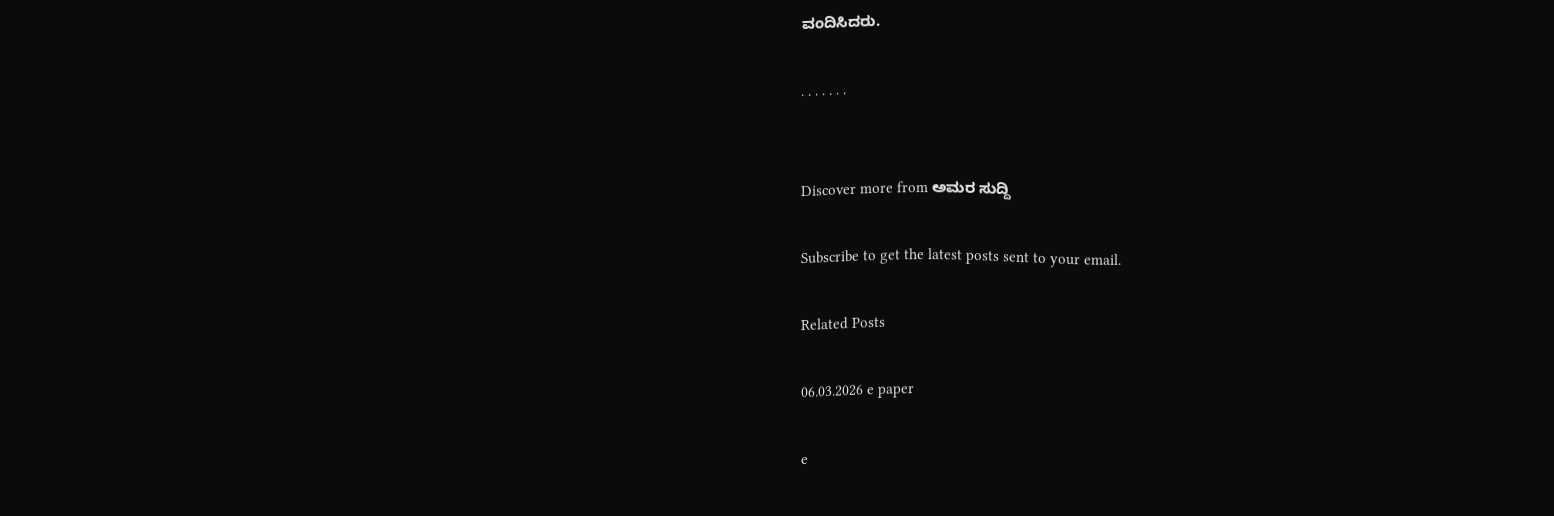ವಂದಿಸಿದರು.

. . . . . . .


Discover more from ಅಮರ ಸುದ್ದಿ

Subscribe to get the latest posts sent to your email.

Related Posts

06.03.2026 e paper

e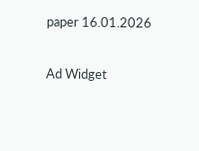paper 16.01.2026

Ad Widget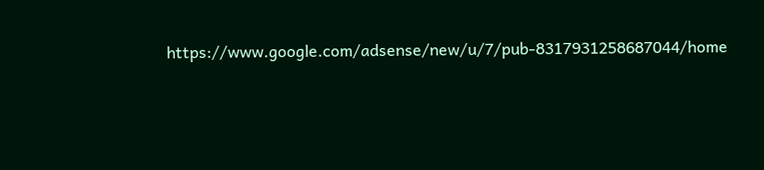https://www.google.com/adsense/new/u/7/pub-8317931258687044/home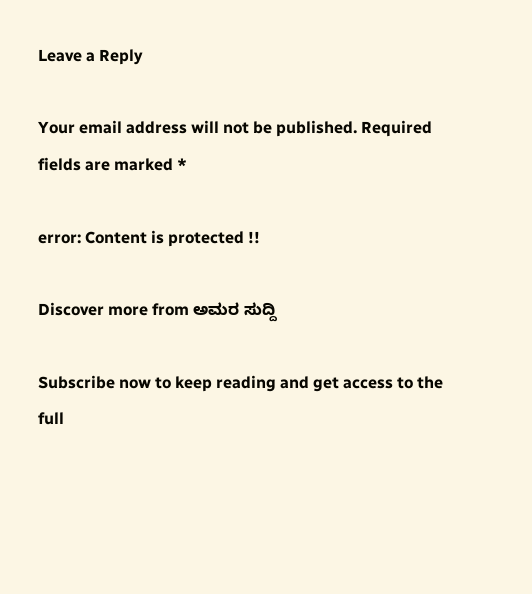Leave a Reply

Your email address will not be published. Required fields are marked *

error: Content is protected !!

Discover more from ಅಮರ ಸುದ್ದಿ

Subscribe now to keep reading and get access to the full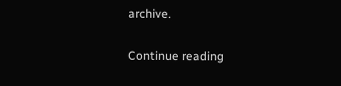archive.

Continue reading